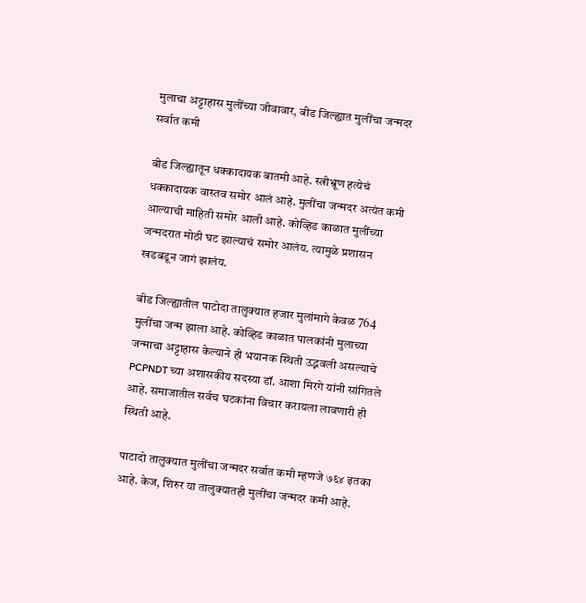मुलाचा अट्टाहास मुलींच्या जीवावार, बीड जिल्ह्यात मुलींचा जन्मदर सर्वात कमी

बीड जिल्ह्यातून धक्कादायक बातमी आहे. स्त्रीभ्रूण हत्येचं धक्कादायक वास्तव समोर आलं आहे. मुलींचा जन्मदर अत्यंत कमी आल्याची माहिती समोर आली आहे. कोव्हिड काळात मुलींच्या जन्मदरात मोठी घट झाल्याचं समोर आलंय. त्यामुळे प्रशासन खडबडून जागं झालंय.

बीड जिल्ह्यातील पाटोदा तालुक्यात हजार मुलांमागे केवळ 764 मुलींचा जन्म झाला आहे. कोव्हिड काळात पालकांनी मुलाच्या जन्माचा अट्टाहास केल्याने ही भयानक स्थिती उद्भवली असल्याचे PCPNDT च्या अशासकीय सदस्या डॉ. आशा मिरगे यांनी सांगितले आहे. समाजातील सर्वच घटकांना विचार करायला लावणारी ही स्थिती आहे.

पाटादो तालुक्यात मुलींचा जन्मदर सर्वात कमी म्हणजे ७६४ इतका आहे. केज, शिरुर या तालुक्यातही मुलींचा जन्मदर कमी आहे.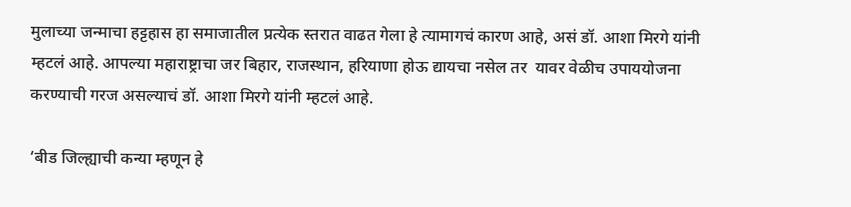मुलाच्या जन्माचा हट्टहास हा समाजातील प्रत्येक स्तरात वाढत गेला हे त्यामागचं कारण आहे, असं डॉ. आशा मिरगे यांनी म्हटलं आहे. आपल्या महाराष्ट्राचा जर बिहार, राजस्थान, हरियाणा होऊ द्यायचा नसेल तर  यावर वेळीच उपाययोजना करण्याची गरज असल्याचं डॉ. आशा मिरगे यांनी म्हटलं आहे.

‘बीड जिल्ह्याची कन्या म्हणून हे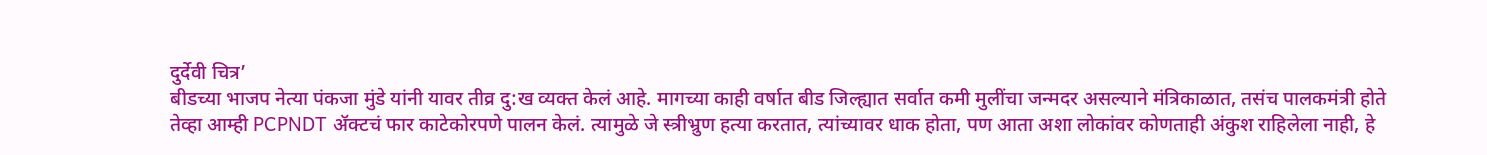दुर्देवी चित्र’
बीडच्या भाजप नेत्या पंकजा मुंडे यांनी यावर तीव्र दु:ख व्यक्त केलं आहे. मागच्या काही वर्षात बीड जिल्ह्यात सर्वात कमी मुलींचा जन्मदर असल्याने मंत्रिकाळात, तसंच पालकमंत्री होते तेव्हा आम्ही PCPNDT ॲक्टचं फार काटेकोरपणे पालन केलं. त्यामुळे जे स्त्रीभ्रुण हत्या करतात, त्यांच्यावर धाक होता, पण आता अशा लोकांवर कोणताही अंकुश राहिलेला नाही, हे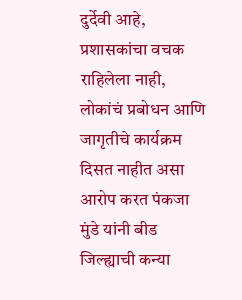दुर्देवी आहे, प्रशासकांचा वचक राहिलेला नाही, लोकांचं प्रबोधन आणि जागृतीचे कार्यक्रम दिसत नाहीत असा आरोप करत पंकजा मुंडे यांनी बीड जिल्ह्याची कन्या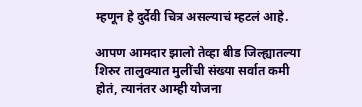म्हणून हे दुर्देवी चित्र असल्याचं म्हटलं आहे.

आपण आमदार झालो तेव्हा बीड जिल्ह्यातल्या शिरुर तालुक्यात मुलींची संख्या सर्वात कमी होतं, त्यानंतर आम्ही योजना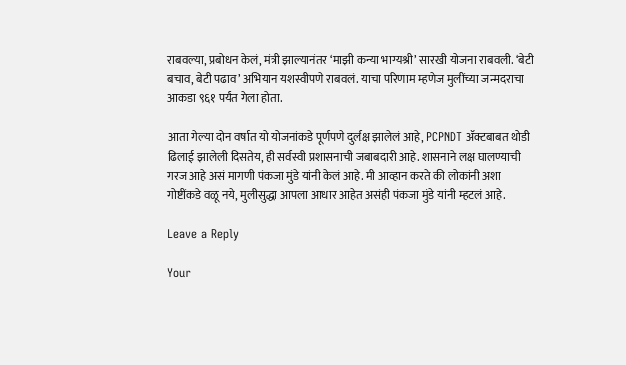राबवल्या, प्रबोधन केलं, मंत्री झाल्यानंतर ‘माझी कन्या भाग्यश्री’ सारखी योजना राबवली. ‘बेटी  बचाव, बेटी पढाव’ अभियान यशस्वीपणे राबवलं. याचा परिणाम म्हणेज मुलींच्या जन्मदराचा आकडा ९६१ पर्यंत गेला होता.

आता गेल्या दोन वर्षात यो योजनांकडे पूर्णपणे दुर्लक्ष झालेलं आहे, PCPNDT ॲक्टबाबत थोडी ढिलाई झालेली दिसतेय, ही सर्वस्वी प्रशासनाची जबाबदारी आहे. शासनाने लक्ष घालण्याची गरज आहे असं मागणी पंकजा मुंडे यांनी केलं आहे. मी आव्हान करते की लोकांनी अशा गोष्टींकडे वळू नये, मुलीसुद्धा आपला आधार आहेत असंही पंकजा मुंडे यांनी म्हटलं आहे.

Leave a Reply

Your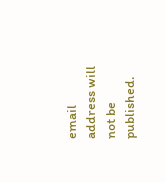email address will not be published.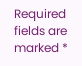Required fields are marked *